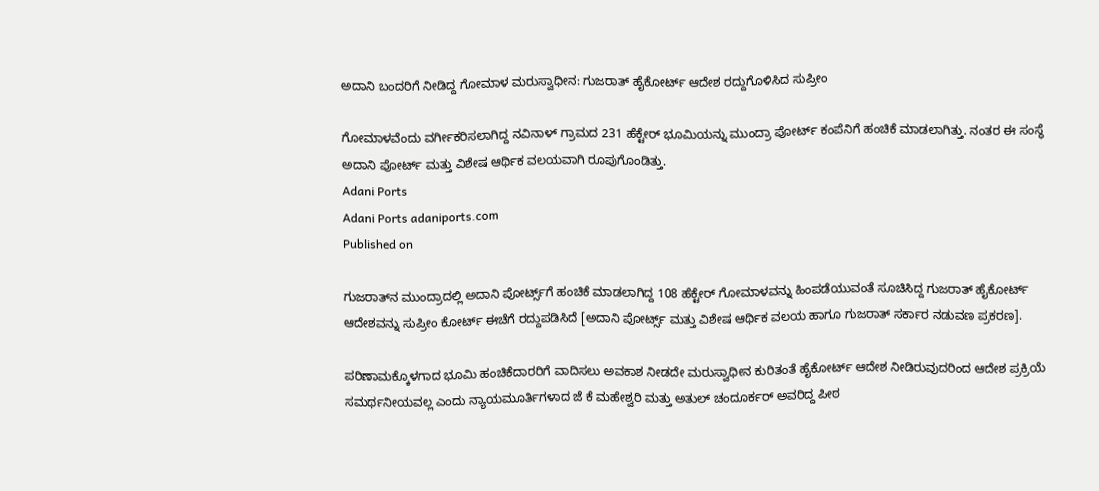ಅದಾನಿ ಬಂದರಿಗೆ ನೀಡಿದ್ದ ಗೋಮಾಳ ಮರುಸ್ವಾಧೀನ: ಗುಜರಾತ್ ಹೈಕೋರ್ಟ್ ಆದೇಶ ರದ್ದುಗೊಳಿಸಿದ ಸುಪ್ರೀಂ

ಗೋಮಾಳವೆಂದು ವರ್ಗೀಕರಿಸಲಾಗಿದ್ದ ನವಿನಾಳ್ ಗ್ರಾಮದ 231 ಹೆಕ್ಟೇರ್ ಭೂಮಿಯನ್ನು ಮುಂದ್ರಾ ಪೋರ್ಟ್ ಕಂಪೆನಿಗೆ ಹಂಚಿಕೆ ಮಾಡಲಾಗಿತ್ತು. ನಂತರ ಈ ಸಂಸ್ಥೆ ಅದಾನಿ ಪೋರ್ಟ್ ಮತ್ತು ವಿಶೇಷ ಆರ್ಥಿಕ ವಲಯವಾಗಿ ರೂಪುಗೊಂಡಿತ್ತು.
Adani Ports
Adani Ports adaniports.com
Published on

ಗುಜರಾತ್‌ನ ಮುಂದ್ರಾದಲ್ಲಿ ಅದಾನಿ ಪೋರ್ಟ್ಸ್‌ಗೆ ಹಂಚಿಕೆ ಮಾಡಲಾಗಿದ್ದ 108 ಹೆಕ್ಟೇರ್ ಗೋಮಾಳವನ್ನು ಹಿಂಪಡೆಯುವಂತೆ ಸೂಚಿಸಿದ್ದ ಗುಜರಾತ್‌ ಹೈಕೋರ್ಟ್‌ ಆದೇಶವನ್ನು ಸುಪ್ರೀಂ ಕೋರ್ಟ್‌ ಈಚೆಗೆ ರದ್ದುಪಡಿಸಿದೆ [ಅದಾನಿ ಪೋರ್ಟ್ಸ್‌ ಮತ್ತು ವಿಶೇಷ ಆರ್ಥಿಕ ವಲಯ ಹಾಗೂ ಗುಜರಾತ್‌ ಸರ್ಕಾರ ನಡುವಣ ಪ್ರಕರಣ].

ಪರಿಣಾಮಕ್ಕೊಳಗಾದ ಭೂಮಿ ಹಂಚಿಕೆದಾರರಿಗೆ ವಾದಿಸಲು ಅವಕಾಶ ನೀಡದೇ ಮರುಸ್ವಾಧೀನ ಕುರಿತಂತೆ ಹೈಕೋರ್ಟ್‌ ಆದೇಶ ನೀಡಿರುವುದರಿಂದ ಆದೇಶ ಪ್ರಕ್ರಿಯೆ ಸಮರ್ಥನೀಯವಲ್ಲ ಎಂದು ನ್ಯಾಯಮೂರ್ತಿಗಳಾದ ಜೆ ಕೆ ಮಹೇಶ್ವರಿ ಮತ್ತು ಅತುಲ್ ಚಂದೂರ್ಕರ್ ಅವರಿದ್ದ ಪೀಠ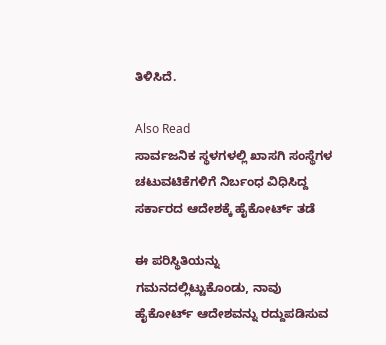ತಿಳಿಸಿದೆ.

Also Read
ಸಾರ್ವಜನಿಕ ಸ್ಥಳಗಳಲ್ಲಿ ಖಾಸಗಿ ಸಂಸ್ಥೆಗಳ ಚಟುವಟಿಕೆಗಳಿಗೆ ನಿರ್ಬಂಧ ವಿಧಿಸಿದ್ದ ಸರ್ಕಾರದ ಆದೇಶಕ್ಕೆ ಹೈಕೋರ್ಟ್‌ ತಡೆ

ಈ ಪರಿಸ್ಥಿತಿಯನ್ನು ಗಮನದಲ್ಲಿಟ್ಟುಕೊಂಡು, ನಾವು ಹೈಕೋರ್ಟ್ ಆದೇಶವನ್ನು ರದ್ದುಪಡಿಸುವ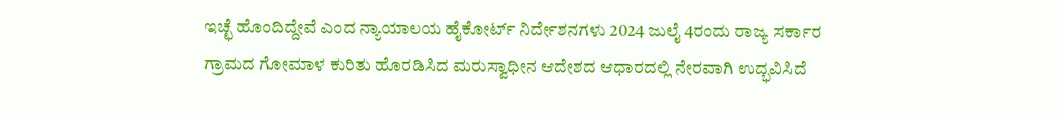ಇಚ್ಛೆ ಹೊಂದಿದ್ದೇವೆ ಎಂದ ನ್ಯಾಯಾಲಯ ಹೈಕೋರ್ಟ್ ನಿರ್ದೇಶನಗಳು 2024 ಜುಲೈ 4ರಂದು ರಾಜ್ಯ ಸರ್ಕಾರ ಗ್ರಾಮದ ಗೋಮಾಳ ಕುರಿತು ಹೊರಡಿಸಿದ ಮರುಸ್ವಾಧೀನ ಆದೇಶದ ಆಧಾರದಲ್ಲಿ ನೇರವಾಗಿ ಉದ್ಭವಿಸಿದೆ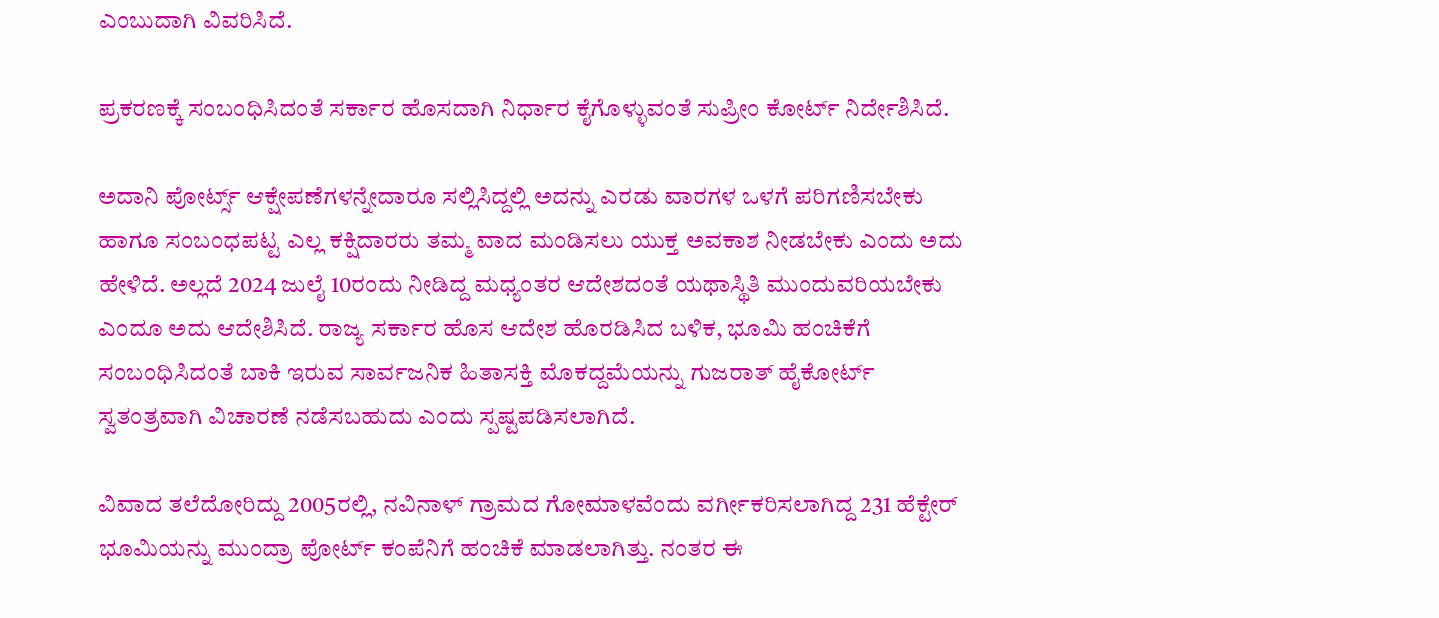ಎಂಬುದಾಗಿ ವಿವರಿಸಿದೆ.

ಪ್ರಕರಣಕ್ಕೆ ಸಂಬಂಧಿಸಿದಂತೆ ಸರ್ಕಾರ ಹೊಸದಾಗಿ ನಿರ್ಧಾರ ಕೈಗೊಳ್ಳುವಂತೆ ಸುಪ್ರೀಂ ಕೋರ್ಟ್‌ ನಿರ್ದೇಶಿಸಿದೆ.

ಅದಾನಿ ಪೋರ್ಟ್ಸ್‌ ಆಕ್ಷೇಪಣೆಗಳನ್ನೇದಾರೂ ಸಲ್ಲಿಸಿದ್ದಲ್ಲಿ ಅದನ್ನು ಎರಡು ವಾರಗಳ ಒಳಗೆ ಪರಿಗಣಿಸಬೇಕು ಹಾಗೂ ಸಂಬಂಧಪಟ್ಟ ಎಲ್ಲ ಕಕ್ಷಿದಾರರು ತಮ್ಮ ವಾದ ಮಂಡಿಸಲು ಯುಕ್ತ ಅವಕಾಶ ನೀಡಬೇಕು ಎಂದು ಅದು ಹೇಳಿದೆ. ಅಲ್ಲದೆ 2024 ಜುಲೈ 10ರಂದು ನೀಡಿದ್ದ ಮಧ್ಯಂತರ ಆದೇಶದಂತೆ ಯಥಾಸ್ಥಿತಿ ಮುಂದುವರಿಯಬೇಕು ಎಂದೂ ಅದು ಆದೇಶಿಸಿದೆ. ರಾಜ್ಯ ಸರ್ಕಾರ ಹೊಸ ಆದೇಶ ಹೊರಡಿಸಿದ ಬಳಿಕ, ಭೂಮಿ ಹಂಚಿಕೆಗೆ ಸಂಬಂಧಿಸಿದಂತೆ ಬಾಕಿ ಇರುವ ಸಾರ್ವಜನಿಕ ಹಿತಾಸಕ್ತಿ ಮೊಕದ್ದಮೆಯನ್ನು ಗುಜರಾತ್ ಹೈಕೋರ್ಟ್ ಸ್ವತಂತ್ರವಾಗಿ ವಿಚಾರಣೆ ನಡೆಸಬಹುದು ಎಂದು ಸ್ಪಷ್ಟಪಡಿಸಲಾಗಿದೆ.

ವಿವಾದ ತಲೆದೋರಿದ್ದು 2005ರಲ್ಲಿ, ನವಿನಾಳ್ ಗ್ರಾಮದ ಗೋಮಾಳವೆಂದು ವರ್ಗೀಕರಿಸಲಾಗಿದ್ದ 231 ಹೆಕ್ಟೇರ್ ಭೂಮಿಯನ್ನು ಮುಂದ್ರಾ ಪೋರ್ಟ್ ಕಂಪೆನಿಗೆ ಹಂಚಿಕೆ ಮಾಡಲಾಗಿತ್ತು. ನಂತರ ಈ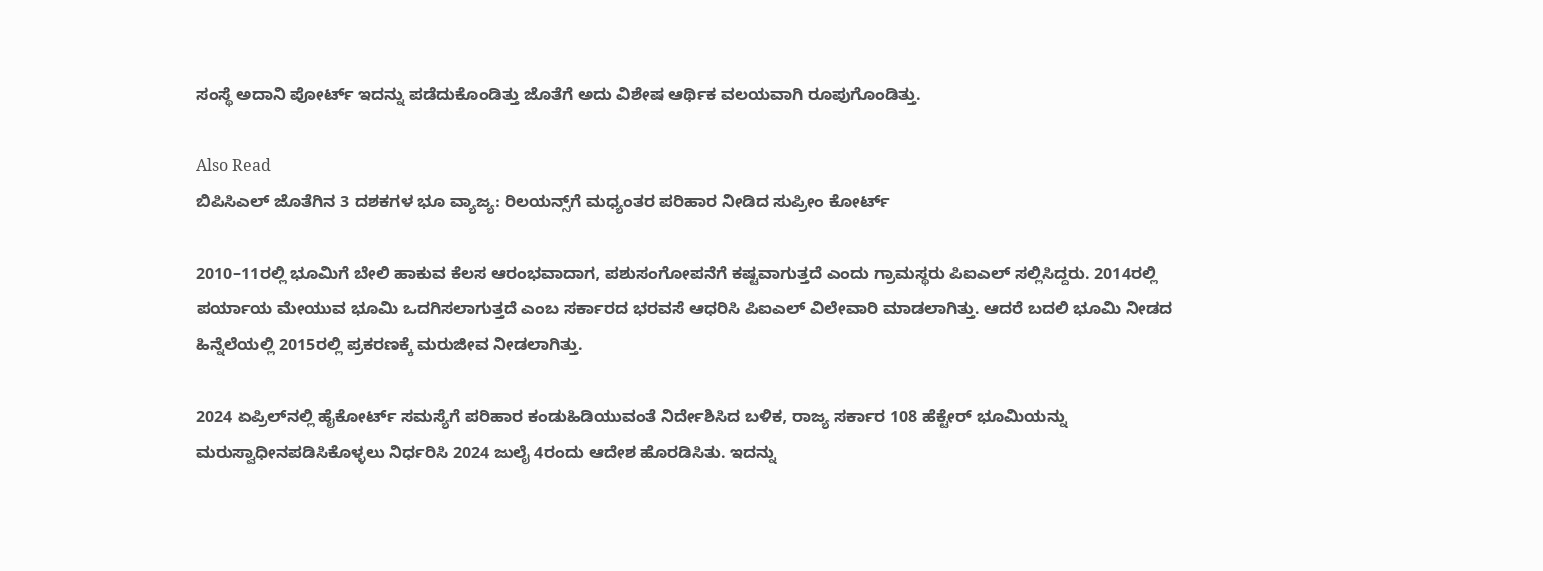ಸಂಸ್ಥೆ ಅದಾನಿ ಪೋರ್ಟ್‌ ಇದನ್ನು ಪಡೆದುಕೊಂಡಿತ್ತು ಜೊತೆಗೆ ಅದು ವಿಶೇಷ ಆರ್ಥಿಕ ವಲಯವಾಗಿ ರೂಪುಗೊಂಡಿತ್ತು.

Also Read
ಬಿಪಿಸಿಎಲ್ ಜೊತೆಗಿನ 3 ದಶಕಗಳ ಭೂ ವ್ಯಾಜ್ಯ: ರಿಲಯನ್ಸ್‌ಗೆ ಮಧ್ಯಂತರ ಪರಿಹಾರ ನೀಡಿದ ಸುಪ್ರೀಂ ಕೋರ್ಟ್‌

2010–11ರಲ್ಲಿ ಭೂಮಿಗೆ ಬೇಲಿ ಹಾಕುವ ಕೆಲಸ ಆರಂಭವಾದಾಗ, ಪಶುಸಂಗೋಪನೆಗೆ ಕಷ್ಟವಾಗುತ್ತದೆ ಎಂದು ಗ್ರಾಮಸ್ಥರು ಪಿಐಎಲ್‌ ಸಲ್ಲಿಸಿದ್ದರು. 2014ರಲ್ಲಿ ಪರ್ಯಾಯ ಮೇಯುವ ಭೂಮಿ ಒದಗಿಸಲಾಗುತ್ತದೆ ಎಂಬ ಸರ್ಕಾರದ ಭರವಸೆ ಆಧರಿಸಿ ಪಿಐಎಲ್‌ ವಿಲೇವಾರಿ ಮಾಡಲಾಗಿತ್ತು. ಆದರೆ ಬದಲಿ ಭೂಮಿ ನೀಡದ ಹಿನ್ನೆಲೆಯಲ್ಲಿ 2015ರಲ್ಲಿ ಪ್ರಕರಣಕ್ಕೆ ಮರುಜೀವ ನೀಡಲಾಗಿತ್ತು.

2024 ಏಪ್ರಿಲ್‌ನಲ್ಲಿ ಹೈಕೋರ್ಟ್ ಸಮಸ್ಯೆಗೆ ಪರಿಹಾರ ಕಂಡುಹಿಡಿಯುವಂತೆ ನಿರ್ದೇಶಿಸಿದ ಬಳಿಕ, ರಾಜ್ಯ ಸರ್ಕಾರ 108 ಹೆಕ್ಟೇರ್ ಭೂಮಿಯನ್ನು ಮರುಸ್ವಾಧೀನಪಡಿಸಿಕೊಳ್ಳಲು ನಿರ್ಧರಿಸಿ 2024 ಜುಲೈ 4ರಂದು ಆದೇಶ ಹೊರಡಿಸಿತು. ಇದನ್ನು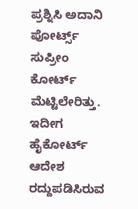ಪ್ರಶ್ನಿಸಿ ಅದಾನಿ ಪೋರ್ಟ್ಸ್ ಸುಪ್ರೀಂ ಕೋರ್ಟ್ ಮೆಟ್ಟಿಲೇರಿತ್ತು. ಇದೀಗ ಹೈಕೋರ್ಟ್‌ ಆದೇಶ ರದ್ದುಪಡಿಸಿರುವ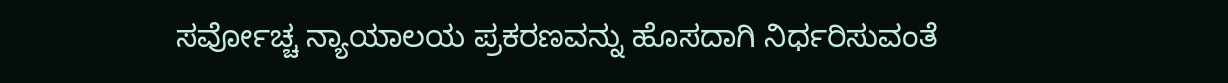ಸರ್ವೋಚ್ಚ ನ್ಯಾಯಾಲಯ ಪ್ರಕರಣವನ್ನು ಹೊಸದಾಗಿ ನಿರ್ಧರಿಸುವಂತೆ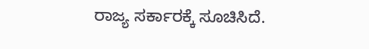ರಾಜ್ಯ ಸರ್ಕಾರಕ್ಕೆ ಸೂಚಿಸಿದೆ.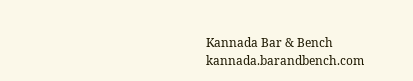Kannada Bar & Bench
kannada.barandbench.com